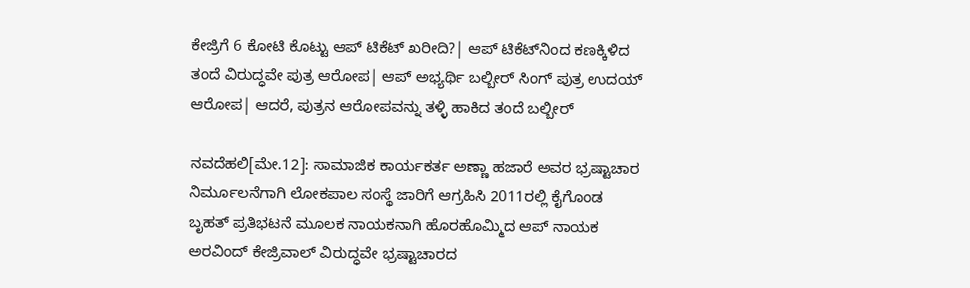ಕೇಜ್ರಿಗೆ 6 ಕೋಟಿ ಕೊಟ್ಟು ಆಪ್‌ ಟಿಕೆಟ್‌ ಖರೀದಿ?| ಆಪ್‌ ಟಿಕೆಟ್‌ನಿಂದ ಕಣಕ್ಕಿಳಿದ ತಂದೆ ವಿರುದ್ಧವೇ ಪುತ್ರ ಆರೋಪ| ಆಪ್‌ ಅಭ್ಯರ್ಥಿ ಬಲ್ಬೀರ್‌ ಸಿಂಗ್‌ ಪುತ್ರ ಉದಯ್‌ ಆರೋಪ| ಆದರೆ, ಪುತ್ರನ ಆರೋಪವನ್ನು ತಳ್ಳಿ ಹಾಕಿದ ತಂದೆ ಬಲ್ಬೀರ್‌

ನವದೆಹಲಿ[ಮೇ.12]: ಸಾಮಾಜಿಕ ಕಾರ್ಯಕರ್ತ ಅಣ್ಣಾ ಹಜಾರೆ ಅವರ ಭ್ರಷ್ಟಾಚಾರ ನಿರ್ಮೂಲನೆಗಾಗಿ ಲೋಕಪಾಲ ಸಂಸ್ಥೆ ಜಾರಿಗೆ ಆಗ್ರಹಿಸಿ 2011ರಲ್ಲಿ ಕೈಗೊಂಡ ಬೃಹತ್‌ ಪ್ರತಿಭಟನೆ ಮೂಲಕ ನಾಯಕನಾಗಿ ಹೊರಹೊಮ್ಮಿದ ಆಪ್‌ ನಾಯಕ ಅರವಿಂದ್‌ ಕೇಜ್ರಿವಾಲ್‌ ವಿರುದ್ಧವೇ ಭ್ರಷ್ಟಾಚಾರದ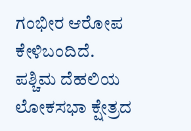ಗಂಭೀರ ಆರೋಪ ಕೇಳಿಬಂದಿದೆ. ಪಶ್ಚಿಮ ದೆಹಲಿಯ ಲೋಕಸಭಾ ಕ್ಷೇತ್ರದ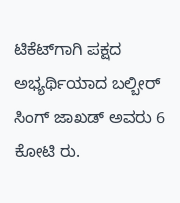ಟಿಕೆಟ್‌ಗಾಗಿ ಪಕ್ಷದ ಅಭ್ಯರ್ಥಿಯಾದ ಬಲ್ಬೀರ್‌ ಸಿಂಗ್‌ ಜಾಖಡ್‌ ಅವರು 6 ಕೋಟಿ ರು.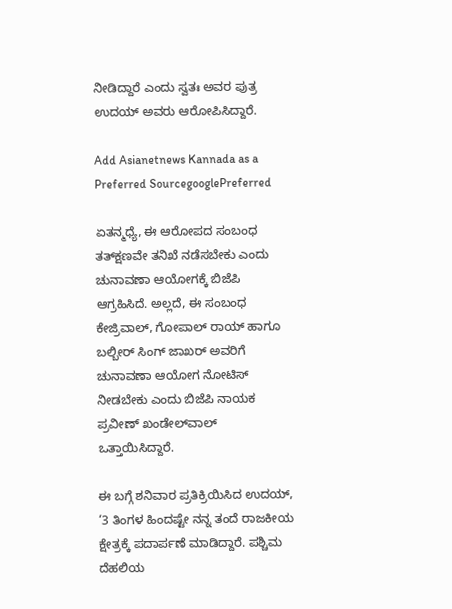ನೀಡಿದ್ದಾರೆ ಎಂದು ಸ್ವತಃ ಅವರ ಪುತ್ರ ಉದಯ್‌ ಅವರು ಆರೋಪಿಸಿದ್ದಾರೆ.

Add Asianetnews Kannada as a Preferred SourcegooglePreferred

ಏತನ್ಮಧ್ಯೆ, ಈ ಆರೋಪದ ಸಂಬಂಧ ತತ್‌ಕ್ಷಣವೇ ತನಿಖೆ ನಡೆಸಬೇಕು ಎಂದು ಚುನಾವಣಾ ಆಯೋಗಕ್ಕೆ ಬಿಜೆಪಿ ಆಗ್ರಹಿಸಿದೆ. ಅಲ್ಲದೆ, ಈ ಸಂಬಂಧ ಕೇಜ್ರಿವಾಲ್‌, ಗೋಪಾಲ್‌ ರಾಯ್‌ ಹಾಗೂ ಬಲ್ಬೀರ್‌ ಸಿಂಗ್‌ ಜಾಖರ್‌ ಅವರಿಗೆ ಚುನಾವಣಾ ಆಯೋಗ ನೋಟಿಸ್‌ ನೀಡಬೇಕು ಎಂದು ಬಿಜೆಪಿ ನಾಯಕ ಪ್ರವೀಣ್‌ ಖಂಡೇಲ್‌ವಾಲ್‌ ಒತ್ತಾಯಿಸಿದ್ದಾರೆ.

ಈ ಬಗ್ಗೆ ಶನಿವಾರ ಪ್ರತಿಕ್ರಿಯಿಸಿದ ಉದಯ್‌, ‘3 ತಿಂಗಳ ಹಿಂದಷ್ಟೇ ನನ್ನ ತಂದೆ ರಾಜಕೀಯ ಕ್ಷೇತ್ರಕ್ಕೆ ಪದಾರ್ಪಣೆ ಮಾಡಿದ್ದಾರೆ. ಪಶ್ಚಿಮ ದೆಹಲಿಯ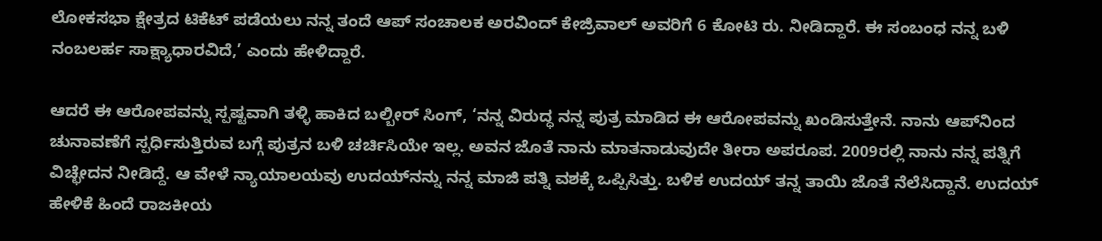ಲೋಕಸಭಾ ಕ್ಷೇತ್ರದ ಟಿಕೆಟ್‌ ಪಡೆಯಲು ನನ್ನ ತಂದೆ ಆಪ್‌ ಸಂಚಾಲಕ ಅರವಿಂದ್‌ ಕೇಜ್ರಿವಾಲ್‌ ಅವರಿಗೆ 6 ಕೋಟಿ ರು. ನೀಡಿದ್ದಾರೆ. ಈ ಸಂಬಂಧ ನನ್ನ ಬಳಿ ನಂಬಲರ್ಹ ಸಾಕ್ಷ್ಯಾಧಾರವಿದೆ,’ ಎಂದು ಹೇಳಿದ್ದಾರೆ.

ಆದರೆ ಈ ಆರೋಪವನ್ನು ಸ್ಪಷ್ಟವಾಗಿ ತಳ್ಳಿ ಹಾಕಿದ ಬಲ್ಬೀರ್‌ ಸಿಂಗ್‌, ‘ನನ್ನ ವಿರುದ್ಧ ನನ್ನ ಪುತ್ರ ಮಾಡಿದ ಈ ಆರೋಪವನ್ನು ಖಂಡಿಸುತ್ತೇನೆ. ನಾನು ಆಪ್‌ನಿಂದ ಚುನಾವಣೆಗೆ ಸ್ಪರ್ಧಿಸುತ್ತಿರುವ ಬಗ್ಗೆ ಪುತ್ರನ ಬಳಿ ಚರ್ಚಿಸಿಯೇ ಇಲ್ಲ. ಅವನ ಜೊತೆ ನಾನು ಮಾತನಾಡುವುದೇ ತೀರಾ ಅಪರೂಪ. 2009ರಲ್ಲಿ ನಾನು ನನ್ನ ಪತ್ನಿಗೆ ವಿಚ್ಛೇದನ ನೀಡಿದ್ದೆ. ಆ ವೇಳೆ ನ್ಯಾಯಾಲಯವು ಉದಯ್‌ನನ್ನು ನನ್ನ ಮಾಜಿ ಪತ್ನಿ ವಶಕ್ಕೆ ಒಪ್ಪಿಸಿತ್ತು. ಬಳಿಕ ಉದಯ್‌ ತನ್ನ ತಾಯಿ ಜೊತೆ ನೆಲೆಸಿದ್ದಾನೆ. ಉದಯ್‌ ಹೇಳಿಕೆ ಹಿಂದೆ ರಾಜಕೀಯ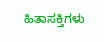ಹಿತಾಸಕ್ತಿಗಳು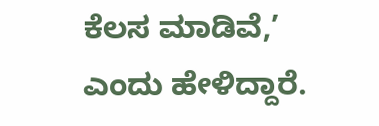ಕೆಲಸ ಮಾಡಿವೆ,’ ಎಂದು ಹೇಳಿದ್ದಾರೆ.